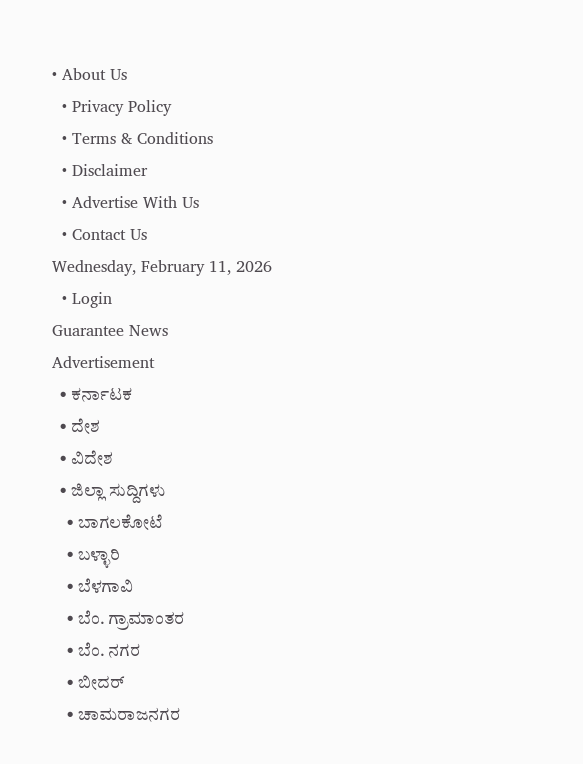• About Us
  • Privacy Policy
  • Terms & Conditions
  • Disclaimer
  • Advertise With Us
  • Contact Us
Wednesday, February 11, 2026
  • Login
Guarantee News
Advertisement
  • ಕರ್ನಾಟಕ
  • ದೇಶ
  • ವಿದೇಶ
  • ಜಿಲ್ಲಾ ಸುದ್ದಿಗಳು
    • ಬಾಗಲಕೋಟೆ
    • ಬಳ್ಳಾರಿ
    • ಬೆಳಗಾವಿ
    • ಬೆಂ. ಗ್ರಾಮಾಂತರ
    • ಬೆಂ. ನಗರ
    • ಬೀದರ್
    • ಚಾಮರಾಜನಗರ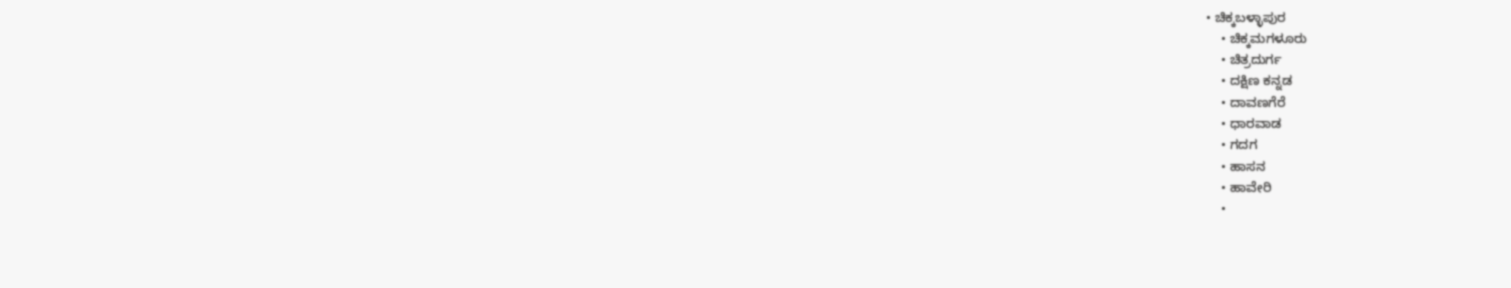• ಚಿಕ್ಕಬಳ್ಳಾಪುರ
    • ಚಿಕ್ಕಮಗಳೂರು
    • ಚಿತ್ರದುರ್ಗ
    • ದಕ್ಷಿಣ ಕನ್ನಡ
    • ದಾವಣಗೆರೆ
    • ಧಾರವಾಡ
    • ಗದಗ
    • ಹಾಸನ
    • ಹಾವೇರಿ
    •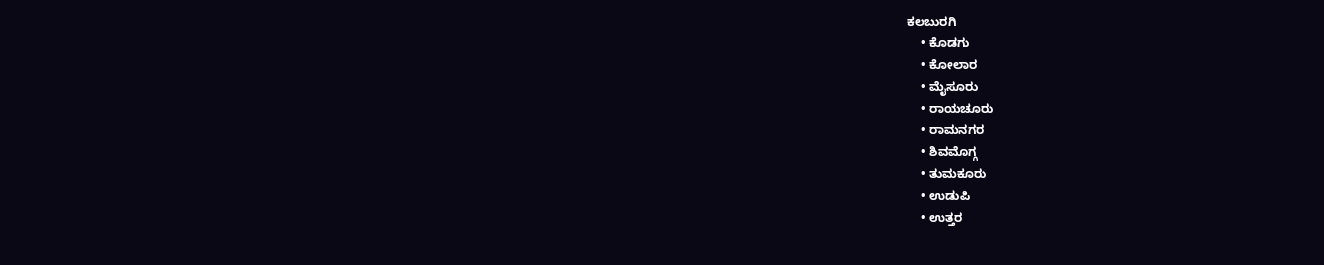ಕಲಬುರಗಿ
    • ಕೊಡಗು
    • ಕೋಲಾರ
    • ಮೈಸೂರು
    • ರಾಯಚೂರು
    • ರಾಮನಗರ
    • ಶಿವಮೊಗ್ಗ
    • ತುಮಕೂರು
    • ಉಡುಪಿ
    • ಉತ್ತರ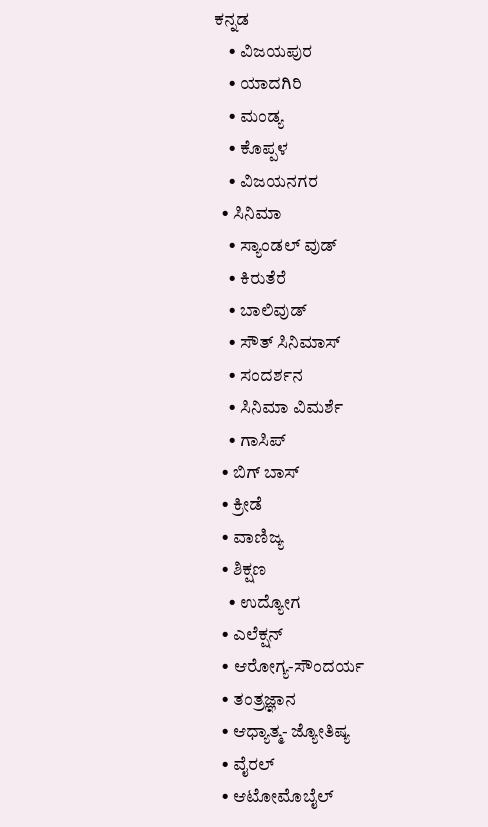ಕನ್ನಡ
    • ವಿಜಯಪುರ
    • ಯಾದಗಿರಿ
    • ಮಂಡ್ಯ
    • ಕೊಪ್ಪಳ
    • ವಿಜಯನಗರ
  • ಸಿನಿಮಾ
    • ಸ್ಯಾಂಡಲ್ ವುಡ್
    • ಕಿರುತೆರೆ
    • ಬಾಲಿವುಡ್
    • ಸೌತ್ ಸಿನಿಮಾಸ್
    • ಸಂದರ್ಶನ
    • ಸಿನಿಮಾ ವಿಮರ್ಶೆ
    • ಗಾಸಿಪ್
  • ಬಿಗ್ ಬಾಸ್
  • ಕ್ರೀಡೆ
  • ವಾಣಿಜ್ಯ
  • ಶಿಕ್ಷಣ
    • ಉದ್ಯೋಗ
  • ಎಲೆಕ್ಷನ್
  • ಆರೋಗ್ಯ-ಸೌಂದರ್ಯ
  • ತಂತ್ರಜ್ಞಾನ
  • ಆಧ್ಯಾತ್ಮ- ಜ್ಯೋತಿಷ್ಯ
  • ವೈರಲ್
  • ಆಟೋಮೊಬೈಲ್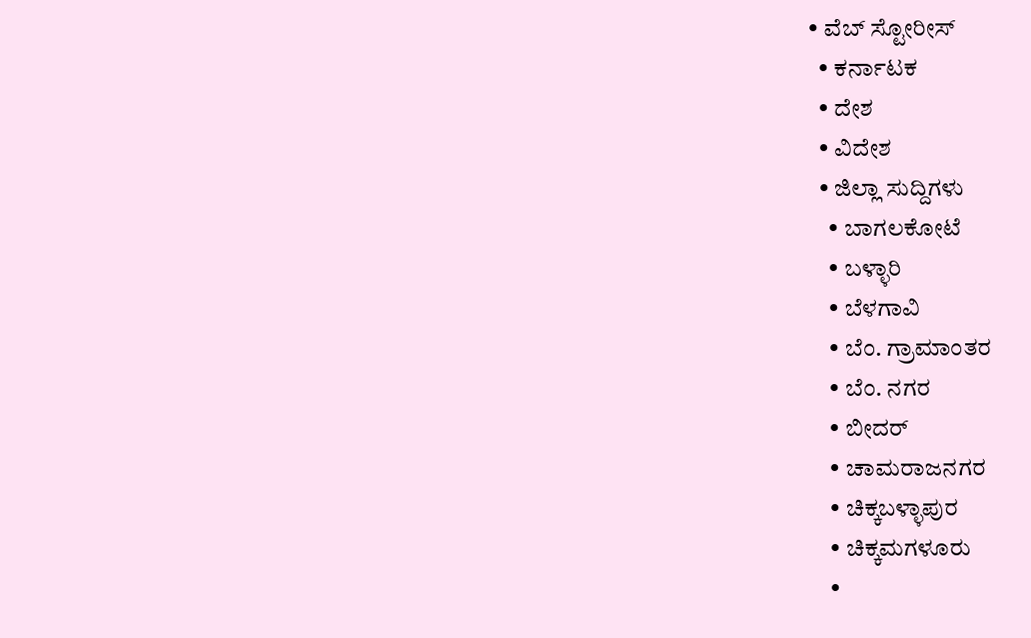• ವೆಬ್ ಸ್ಟೋರೀಸ್
  • ಕರ್ನಾಟಕ
  • ದೇಶ
  • ವಿದೇಶ
  • ಜಿಲ್ಲಾ ಸುದ್ದಿಗಳು
    • ಬಾಗಲಕೋಟೆ
    • ಬಳ್ಳಾರಿ
    • ಬೆಳಗಾವಿ
    • ಬೆಂ. ಗ್ರಾಮಾಂತರ
    • ಬೆಂ. ನಗರ
    • ಬೀದರ್
    • ಚಾಮರಾಜನಗರ
    • ಚಿಕ್ಕಬಳ್ಳಾಪುರ
    • ಚಿಕ್ಕಮಗಳೂರು
    •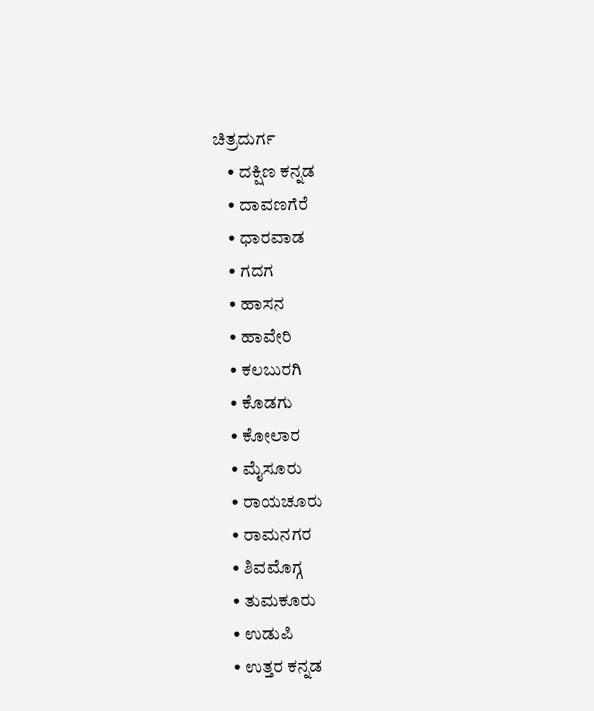ಚಿತ್ರದುರ್ಗ
    • ದಕ್ಷಿಣ ಕನ್ನಡ
    • ದಾವಣಗೆರೆ
    • ಧಾರವಾಡ
    • ಗದಗ
    • ಹಾಸನ
    • ಹಾವೇರಿ
    • ಕಲಬುರಗಿ
    • ಕೊಡಗು
    • ಕೋಲಾರ
    • ಮೈಸೂರು
    • ರಾಯಚೂರು
    • ರಾಮನಗರ
    • ಶಿವಮೊಗ್ಗ
    • ತುಮಕೂರು
    • ಉಡುಪಿ
    • ಉತ್ತರ ಕನ್ನಡ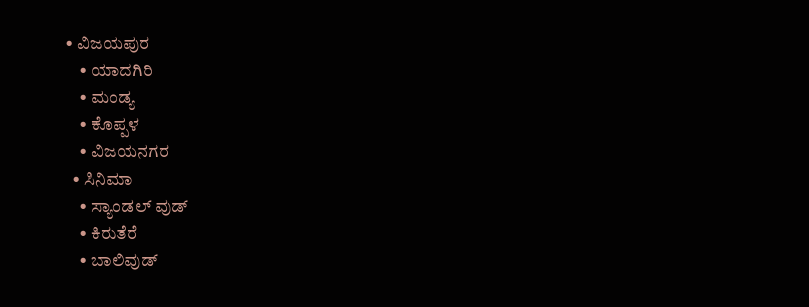• ವಿಜಯಪುರ
    • ಯಾದಗಿರಿ
    • ಮಂಡ್ಯ
    • ಕೊಪ್ಪಳ
    • ವಿಜಯನಗರ
  • ಸಿನಿಮಾ
    • ಸ್ಯಾಂಡಲ್ ವುಡ್
    • ಕಿರುತೆರೆ
    • ಬಾಲಿವುಡ್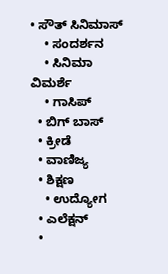• ಸೌತ್ ಸಿನಿಮಾಸ್
    • ಸಂದರ್ಶನ
    • ಸಿನಿಮಾ ವಿಮರ್ಶೆ
    • ಗಾಸಿಪ್
  • ಬಿಗ್ ಬಾಸ್
  • ಕ್ರೀಡೆ
  • ವಾಣಿಜ್ಯ
  • ಶಿಕ್ಷಣ
    • ಉದ್ಯೋಗ
  • ಎಲೆಕ್ಷನ್
  •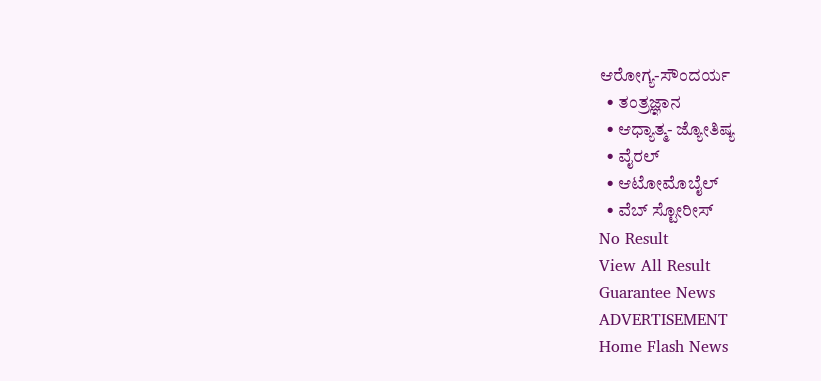ಆರೋಗ್ಯ-ಸೌಂದರ್ಯ
  • ತಂತ್ರಜ್ಞಾನ
  • ಆಧ್ಯಾತ್ಮ- ಜ್ಯೋತಿಷ್ಯ
  • ವೈರಲ್
  • ಆಟೋಮೊಬೈಲ್
  • ವೆಬ್ ಸ್ಟೋರೀಸ್
No Result
View All Result
Guarantee News
ADVERTISEMENT
Home Flash News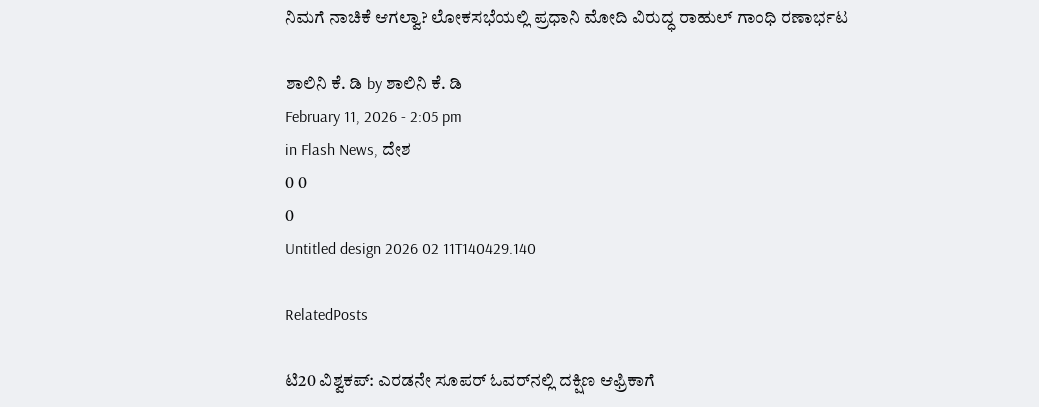ನಿಮಗೆ ನಾಚಿಕೆ ಆಗಲ್ವಾ? ಲೋಕಸಭೆಯಲ್ಲಿ ಪ್ರಧಾನಿ ಮೋದಿ ವಿರುದ್ಧ ರಾಹುಲ್ ಗಾಂಧಿ ರಣಾರ್ಭಟ

ಶಾಲಿನಿ ಕೆ. ಡಿ by ಶಾಲಿನಿ ಕೆ. ಡಿ
February 11, 2026 - 2:05 pm
in Flash News, ದೇಶ
0 0
0
Untitled design 2026 02 11T140429.140

RelatedPosts

ಟಿ20 ವಿಶ್ವಕಪ್: ಎರಡನೇ ಸೂಪರ್ ಓವರ್‌ನಲ್ಲಿ ದಕ್ಷಿಣ ಆಫ್ರಿಕಾಗೆ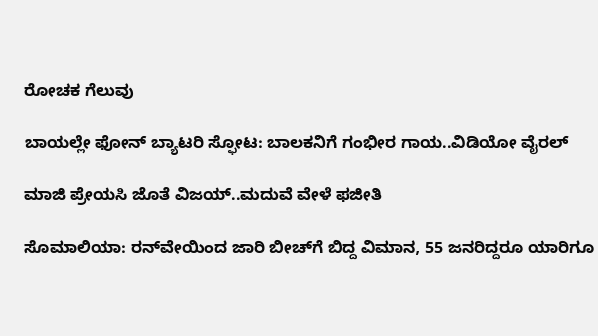ರೋಚಕ ಗೆಲುವು

ಬಾಯಲ್ಲೇ ಫೋನ್ ಬ್ಯಾಟರಿ ಸ್ಫೋಟ: ಬಾಲಕನಿಗೆ ಗಂಭೀರ ಗಾಯ..ವಿಡಿಯೋ ವೈರಲ್

ಮಾಜಿ ಪ್ರೇಯಸಿ ಜೊತೆ ವಿಜಯ್..ಮದುವೆ ವೇಳೆ ಫಜೀತಿ

ಸೊಮಾಲಿಯಾ: ರನ್‌ವೇಯಿಂದ ಜಾರಿ ಬೀಚ್‌ಗೆ ಬಿದ್ದ ವಿಮಾನ, 55 ಜನರಿದ್ದರೂ ಯಾರಿಗೂ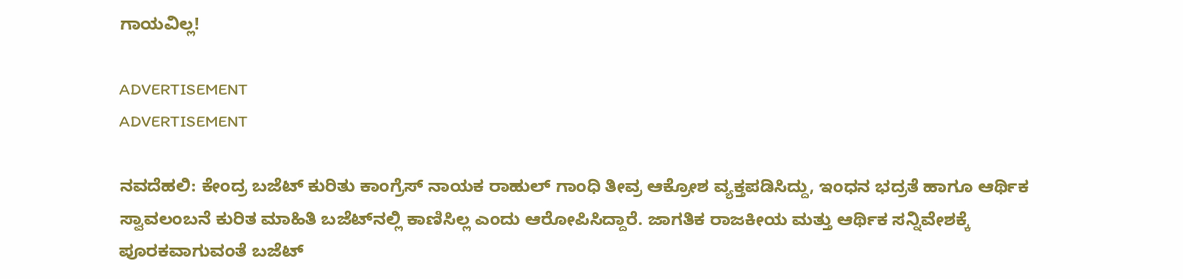ಗಾಯವಿಲ್ಲ!

ADVERTISEMENT
ADVERTISEMENT

ನವದೆಹಲಿ: ಕೇಂದ್ರ ಬಜೆಟ್ ಕುರಿತು ಕಾಂಗ್ರೆಸ್ ನಾಯಕ ರಾಹುಲ್ ಗಾಂಧಿ ತೀವ್ರ ಆಕ್ರೋಶ ವ್ಯಕ್ತಪಡಿಸಿದ್ದು, ಇಂಧನ ಭದ್ರತೆ ಹಾಗೂ ಆರ್ಥಿಕ ಸ್ವಾವಲಂಬನೆ ಕುರಿತ ಮಾಹಿತಿ ಬಜೆಟ್‌ನಲ್ಲಿ ಕಾಣಿಸಿಲ್ಲ ಎಂದು ಆರೋಪಿಸಿದ್ದಾರೆ. ಜಾಗತಿಕ ರಾಜಕೀಯ ಮತ್ತು ಆರ್ಥಿಕ ಸನ್ನಿವೇಶಕ್ಕೆ ಪೂರಕವಾಗುವಂತೆ ಬಜೆಟ್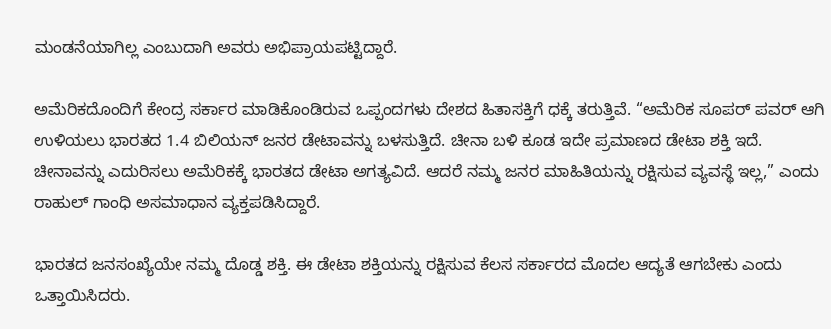ಮಂಡನೆಯಾಗಿಲ್ಲ ಎಂಬುದಾಗಿ ಅವರು ಅಭಿಪ್ರಾಯಪಟ್ಟಿದ್ದಾರೆ.

ಅಮೆರಿಕದೊಂದಿಗೆ ಕೇಂದ್ರ ಸರ್ಕಾರ ಮಾಡಿಕೊಂಡಿರುವ ಒಪ್ಪಂದಗಳು ದೇಶದ ಹಿತಾಸಕ್ತಿಗೆ ಧಕ್ಕೆ ತರುತ್ತಿವೆ. “ಅಮೆರಿಕ ಸೂಪರ್ ಪವರ್ ಆಗಿ ಉಳಿಯಲು ಭಾರತದ 1.4 ಬಿಲಿಯನ್ ಜನರ ಡೇಟಾವನ್ನು ಬಳಸುತ್ತಿದೆ. ಚೀನಾ ಬಳಿ ಕೂಡ ಇದೇ ಪ್ರಮಾಣದ ಡೇಟಾ ಶಕ್ತಿ ಇದೆ. ಚೀನಾವನ್ನು ಎದುರಿಸಲು ಅಮೆರಿಕಕ್ಕೆ ಭಾರತದ ಡೇಟಾ ಅಗತ್ಯವಿದೆ. ಆದರೆ ನಮ್ಮ ಜನರ ಮಾಹಿತಿಯನ್ನು ರಕ್ಷಿಸುವ ವ್ಯವಸ್ಥೆ ಇಲ್ಲ,” ಎಂದು ರಾಹುಲ್ ಗಾಂಧಿ ಅಸಮಾಧಾನ ವ್ಯಕ್ತಪಡಿಸಿದ್ದಾರೆ.

ಭಾರತದ ಜನಸಂಖ್ಯೆಯೇ ನಮ್ಮ ದೊಡ್ಡ ಶಕ್ತಿ. ಈ ಡೇಟಾ ಶಕ್ತಿಯನ್ನು ರಕ್ಷಿಸುವ ಕೆಲಸ ಸರ್ಕಾರದ ಮೊದಲ ಆದ್ಯತೆ ಆಗಬೇಕು ಎಂದು ಒತ್ತಾಯಿಸಿದರು.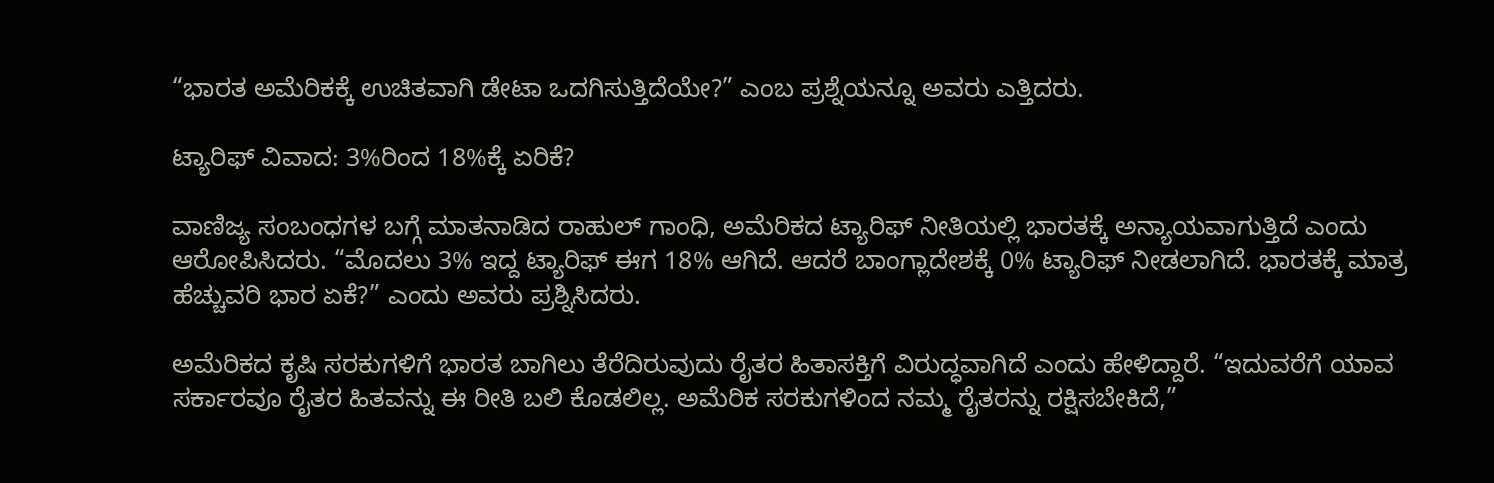“ಭಾರತ ಅಮೆರಿಕಕ್ಕೆ ಉಚಿತವಾಗಿ ಡೇಟಾ ಒದಗಿಸುತ್ತಿದೆಯೇ?” ಎಂಬ ಪ್ರಶ್ನೆಯನ್ನೂ ಅವರು ಎತ್ತಿದರು.

ಟ್ಯಾರಿಫ್ ವಿವಾದ: 3%ರಿಂದ 18%ಕ್ಕೆ ಏರಿಕೆ?

ವಾಣಿಜ್ಯ ಸಂಬಂಧಗಳ ಬಗ್ಗೆ ಮಾತನಾಡಿದ ರಾಹುಲ್ ಗಾಂಧಿ, ಅಮೆರಿಕದ ಟ್ಯಾರಿಫ್ ನೀತಿಯಲ್ಲಿ ಭಾರತಕ್ಕೆ ಅನ್ಯಾಯವಾಗುತ್ತಿದೆ ಎಂದು ಆರೋಪಿಸಿದರು. “ಮೊದಲು 3% ಇದ್ದ ಟ್ಯಾರಿಫ್ ಈಗ 18% ಆಗಿದೆ. ಆದರೆ ಬಾಂಗ್ಲಾದೇಶಕ್ಕೆ 0% ಟ್ಯಾರಿಫ್ ನೀಡಲಾಗಿದೆ. ಭಾರತಕ್ಕೆ ಮಾತ್ರ ಹೆಚ್ಚುವರಿ ಭಾರ ಏಕೆ?” ಎಂದು ಅವರು ಪ್ರಶ್ನಿಸಿದರು.

ಅಮೆರಿಕದ ಕೃಷಿ ಸರಕುಗಳಿಗೆ ಭಾರತ ಬಾಗಿಲು ತೆರೆದಿರುವುದು ರೈತರ ಹಿತಾಸಕ್ತಿಗೆ ವಿರುದ್ಧವಾಗಿದೆ ಎಂದು ಹೇಳಿದ್ದಾರೆ. “ಇದುವರೆಗೆ ಯಾವ ಸರ್ಕಾರವೂ ರೈತರ ಹಿತವನ್ನು ಈ ರೀತಿ ಬಲಿ ಕೊಡಲಿಲ್ಲ. ಅಮೆರಿಕ ಸರಕುಗಳಿಂದ ನಮ್ಮ ರೈತರನ್ನು ರಕ್ಷಿಸಬೇಕಿದೆ,”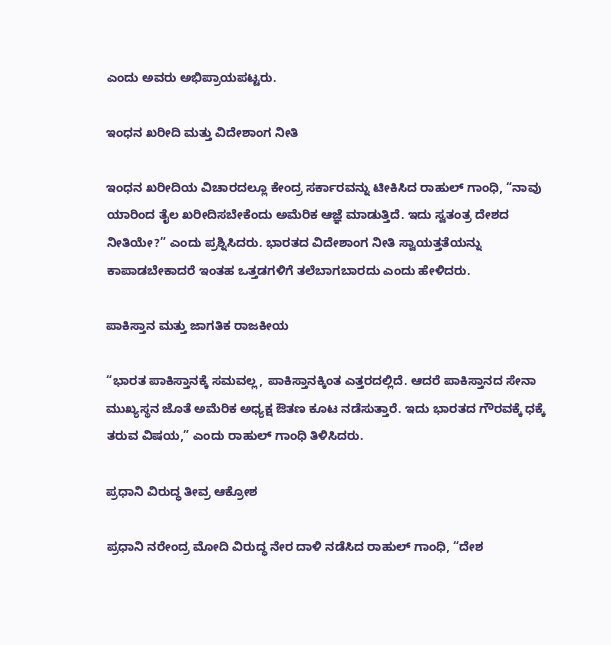ಎಂದು ಅವರು ಅಭಿಪ್ರಾಯಪಟ್ಟರು.

ಇಂಧನ ಖರೀದಿ ಮತ್ತು ವಿದೇಶಾಂಗ ನೀತಿ

ಇಂಧನ ಖರೀದಿಯ ವಿಚಾರದಲ್ಲೂ ಕೇಂದ್ರ ಸರ್ಕಾರವನ್ನು ಟೀಕಿಸಿದ ರಾಹುಲ್‌ ಗಾಂಧಿ, “ನಾವು ಯಾರಿಂದ ತೈಲ ಖರೀದಿಸಬೇಕೆಂದು ಅಮೆರಿಕ ಆಜ್ಞೆ ಮಾಡುತ್ತಿದೆ. ಇದು ಸ್ವತಂತ್ರ ದೇಶದ ನೀತಿಯೇ?” ಎಂದು ಪ್ರಶ್ನಿಸಿದರು. ಭಾರತದ ವಿದೇಶಾಂಗ ನೀತಿ ಸ್ವಾಯತ್ತತೆಯನ್ನು ಕಾಪಾಡಬೇಕಾದರೆ ಇಂತಹ ಒತ್ತಡಗಳಿಗೆ ತಲೆಬಾಗಬಾರದು ಎಂದು ಹೇಳಿದರು.

ಪಾಕಿಸ್ತಾನ ಮತ್ತು ಜಾಗತಿಕ ರಾಜಕೀಯ

“ಭಾರತ ಪಾಕಿಸ್ತಾನಕ್ಕೆ ಸಮವಲ್ಲ, ಪಾಕಿಸ್ತಾನಕ್ಕಿಂತ ಎತ್ತರದಲ್ಲಿದೆ. ಆದರೆ ಪಾಕಿಸ್ತಾನದ ಸೇನಾ ಮುಖ್ಯಸ್ಥನ ಜೊತೆ ಅಮೆರಿಕ ಅಧ್ಯಕ್ಷ ಔತಣ ಕೂಟ ನಡೆಸುತ್ತಾರೆ. ಇದು ಭಾರತದ ಗೌರವಕ್ಕೆ ಧಕ್ಕೆ ತರುವ ವಿಷಯ,” ಎಂದು ರಾಹುಲ್ ಗಾಂಧಿ ತಿಳಿಸಿದರು.

ಪ್ರಧಾನಿ ವಿರುದ್ಧ ತೀವ್ರ ಆಕ್ರೋಶ

ಪ್ರಧಾನಿ ನರೇಂದ್ರ ಮೋದಿ ವಿರುದ್ಧ ನೇರ ದಾಳಿ ನಡೆಸಿದ ರಾಹುಲ್ ಗಾಂಧಿ, “ದೇಶ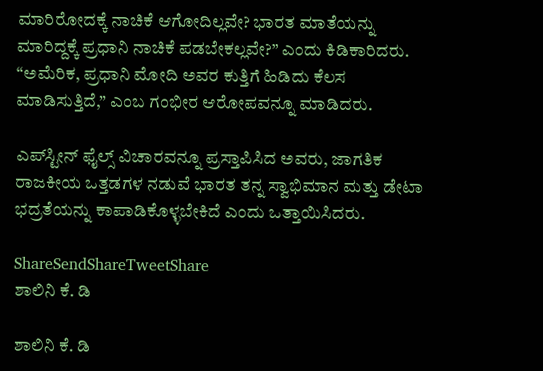ಮಾರಿರೋದಕ್ಕೆ ನಾಚಿಕೆ ಆಗೋದಿಲ್ಲವೇ? ಭಾರತ ಮಾತೆಯನ್ನು ಮಾರಿದ್ದಕ್ಕೆ ಪ್ರಧಾನಿ ನಾಚಿಕೆ ಪಡಬೇಕಲ್ಲವೇ?” ಎಂದು ಕಿಡಿಕಾರಿದರು. “ಅಮೆರಿಕ, ಪ್ರಧಾನಿ ಮೋದಿ ಅವರ ಕುತ್ತಿಗೆ ಹಿಡಿದು ಕೆಲಸ ಮಾಡಿಸುತ್ತಿದೆ,” ಎಂಬ ಗಂಭೀರ ಆರೋಪವನ್ನೂ ಮಾಡಿದರು.

ಎಪ್‌ಸ್ಟೀನ್ ಫೈಲ್ಸ್ ವಿಚಾರವನ್ನೂ ಪ್ರಸ್ತಾಪಿಸಿದ ಅವರು, ಜಾಗತಿಕ ರಾಜಕೀಯ ಒತ್ತಡಗಳ ನಡುವೆ ಭಾರತ ತನ್ನ ಸ್ವಾಭಿಮಾನ ಮತ್ತು ಡೇಟಾ ಭದ್ರತೆಯನ್ನು ಕಾಪಾಡಿಕೊಳ್ಳಬೇಕಿದೆ ಎಂದು ಒತ್ತಾಯಿಸಿದರು.

ShareSendShareTweetShare
ಶಾಲಿನಿ ಕೆ. ಡಿ

ಶಾಲಿನಿ ಕೆ. ಡಿ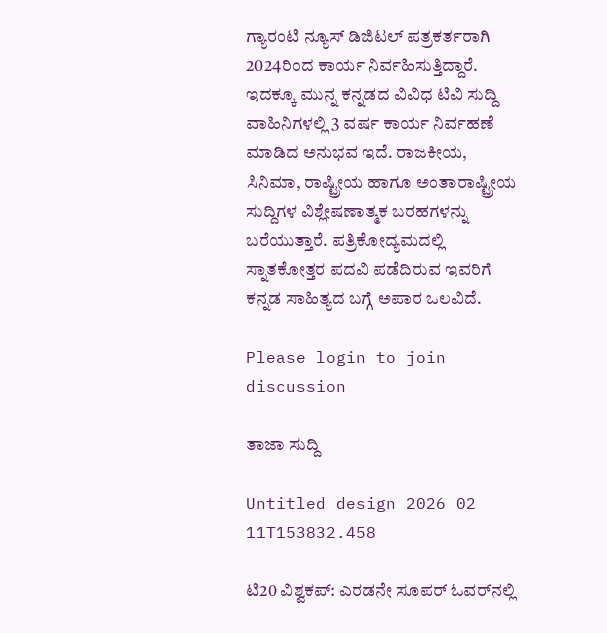ಗ್ಯಾರಂಟಿ ನ್ಯೂಸ್ ಡಿಜಿಟಲ್ ಪತ್ರಕರ್ತರಾಗಿ 2024ರಿಂದ ಕಾರ್ಯ ನಿರ್ವಹಿಸುತ್ತಿದ್ದಾರೆ. ಇದಕ್ಕೂ ಮುನ್ನ ಕನ್ನಡದ ವಿವಿಧ ಟಿವಿ ಸುದ್ದಿ ವಾಹಿನಿಗಳಲ್ಲಿ 3 ವರ್ಷ ಕಾರ್ಯ ನಿರ್ವಹಣೆ ಮಾಡಿದ ಅನುಭವ ಇದೆ. ರಾಜಕೀಯ, ಸಿನಿಮಾ, ರಾಷ್ಟ್ರೀಯ ಹಾಗೂ ಅಂತಾರಾಷ್ಟ್ರೀಯ ಸುದ್ದಿಗಳ ವಿಶ್ಲೇಷಣಾತ್ಮಕ ಬರಹಗಳನ್ನು ಬರೆಯುತ್ತಾರೆ. ಪತ್ರಿಕೋದ್ಯಮದಲ್ಲಿ ಸ್ನಾತಕೋತ್ತರ ಪದವಿ ಪಡೆದಿರುವ ಇವರಿಗೆ ಕನ್ನಡ ಸಾಹಿತ್ಯದ ಬಗ್ಗೆ ಅಪಾರ ಒಲವಿದೆ.

Please login to join discussion

ತಾಜಾ ಸುದ್ದಿ

Untitled design 2026 02 11T153832.458

ಟಿ20 ವಿಶ್ವಕಪ್: ಎರಡನೇ ಸೂಪರ್ ಓವರ್‌ನಲ್ಲಿ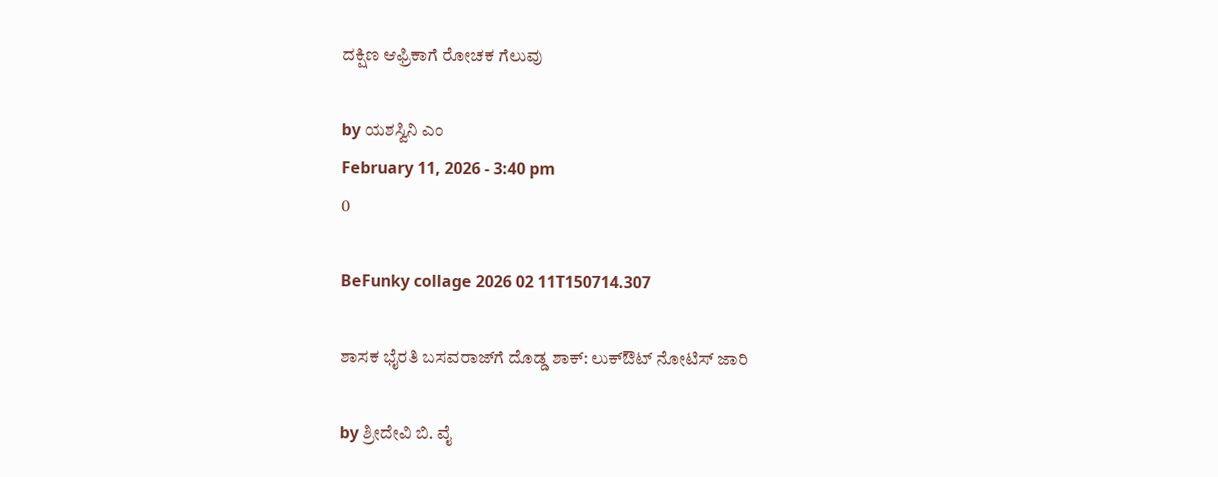ದಕ್ಷಿಣ ಆಫ್ರಿಕಾಗೆ ರೋಚಕ ಗೆಲುವು

by ಯಶಸ್ವಿನಿ ಎಂ
February 11, 2026 - 3:40 pm
0

BeFunky collage 2026 02 11T150714.307

ಶಾಸಕ ಭೈರತಿ ಬಸವರಾಜ್‌ಗೆ ದೊಡ್ಡ ಶಾಕ್: ಲುಕ್‌ಔಟ್ ನೋಟಿಸ್ ಜಾರಿ

by ಶ್ರೀದೇವಿ ಬಿ. ವೈ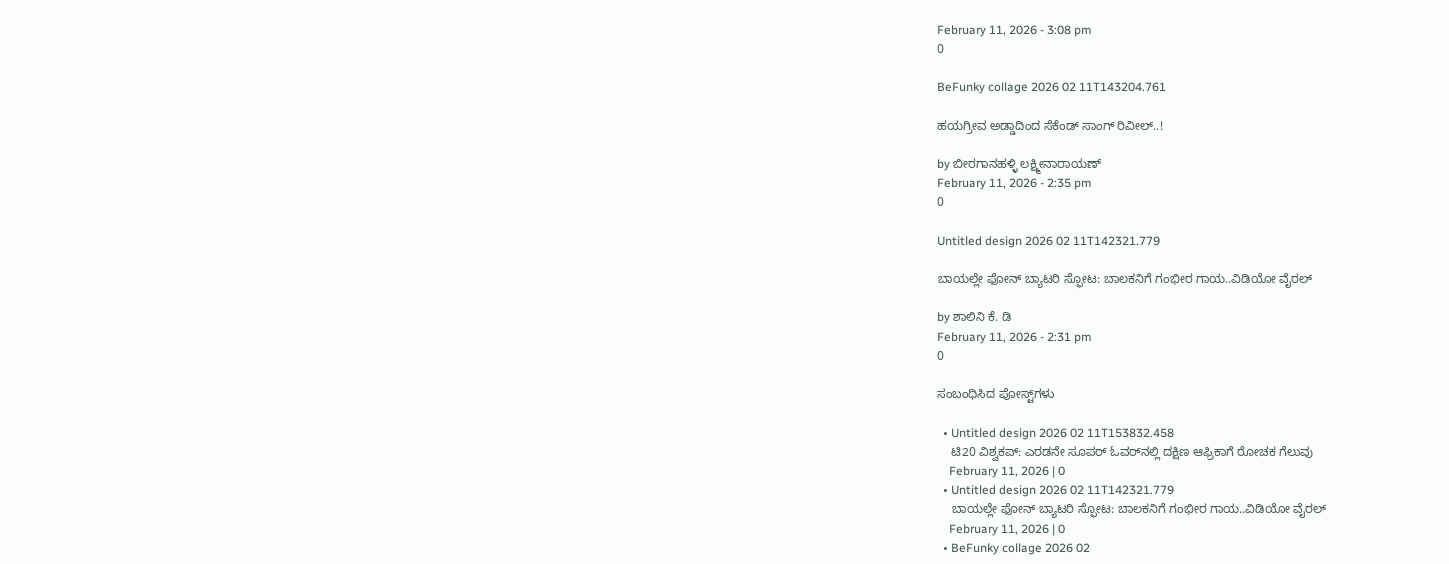February 11, 2026 - 3:08 pm
0

BeFunky collage 2026 02 11T143204.761

ಹಯಗ್ರೀವ ಅಡ್ಡಾದಿಂದ ಸೆಕೆಂಡ್ ಸಾಂಗ್ ರಿವೀಲ್..!

by ಬೀರಗಾನಹಳ್ಳಿ ಲಕ್ಷ್ಮೀನಾರಾಯಣ್
February 11, 2026 - 2:35 pm
0

Untitled design 2026 02 11T142321.779

ಬಾಯಲ್ಲೇ ಫೋನ್ ಬ್ಯಾಟರಿ ಸ್ಫೋಟ: ಬಾಲಕನಿಗೆ ಗಂಭೀರ ಗಾಯ..ವಿಡಿಯೋ ವೈರಲ್

by ಶಾಲಿನಿ ಕೆ. ಡಿ
February 11, 2026 - 2:31 pm
0

ಸಂಬಂಧಿಸಿದ ಪೋಸ್ಟ್‌ಗಳು

  • Untitled design 2026 02 11T153832.458
    ಟಿ20 ವಿಶ್ವಕಪ್: ಎರಡನೇ ಸೂಪರ್ ಓವರ್‌ನಲ್ಲಿ ದಕ್ಷಿಣ ಆಫ್ರಿಕಾಗೆ ರೋಚಕ ಗೆಲುವು
    February 11, 2026 | 0
  • Untitled design 2026 02 11T142321.779
    ಬಾಯಲ್ಲೇ ಫೋನ್ ಬ್ಯಾಟರಿ ಸ್ಫೋಟ: ಬಾಲಕನಿಗೆ ಗಂಭೀರ ಗಾಯ..ವಿಡಿಯೋ ವೈರಲ್
    February 11, 2026 | 0
  • BeFunky collage 2026 02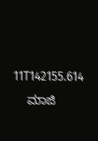11T142155.614
    ಮಾಜಿ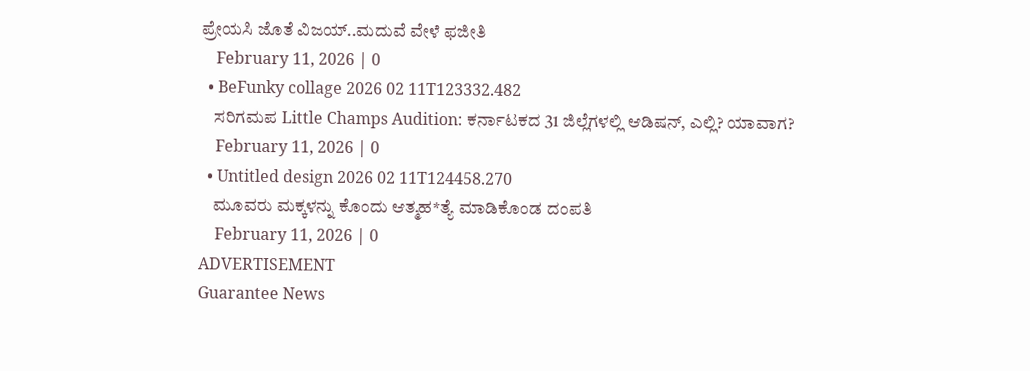ಪ್ರೇಯಸಿ ಜೊತೆ ವಿಜಯ್..ಮದುವೆ ವೇಳೆ ಫಜೀತಿ
    February 11, 2026 | 0
  • BeFunky collage 2026 02 11T123332.482
    ಸರಿಗಮಪ Little Champs Audition: ಕರ್ನಾಟಕದ 31 ಜಿಲ್ಲೆಗಳಲ್ಲಿ ಆಡಿಷನ್, ಎಲ್ಲಿ? ಯಾವಾಗ?
    February 11, 2026 | 0
  • Untitled design 2026 02 11T124458.270
    ಮೂವರು ಮಕ್ಕಳನ್ನು ಕೊಂದು ಆತ್ಮಹ*ತ್ಯೆ ಮಾಡಿಕೊಂಡ ದಂಪತಿ
    February 11, 2026 | 0
ADVERTISEMENT
Guarantee News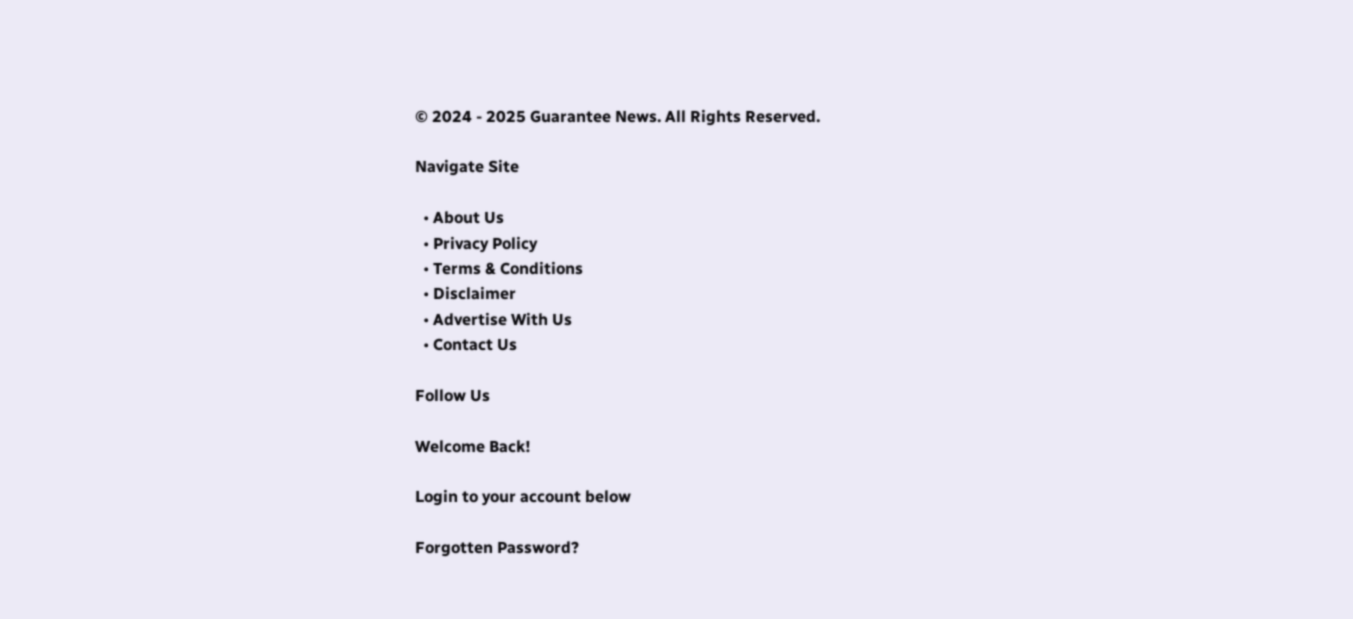© 2024 - 2025 Guarantee News. All Rights Reserved.

Navigate Site

  • About Us
  • Privacy Policy
  • Terms & Conditions
  • Disclaimer
  • Advertise With Us
  • Contact Us

Follow Us

Welcome Back!

Login to your account below

Forgotten Password?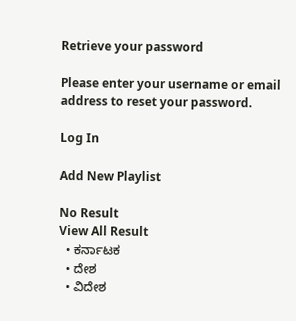Retrieve your password

Please enter your username or email address to reset your password.

Log In

Add New Playlist

No Result
View All Result
  • ಕರ್ನಾಟಕ
  • ದೇಶ
  • ವಿದೇಶ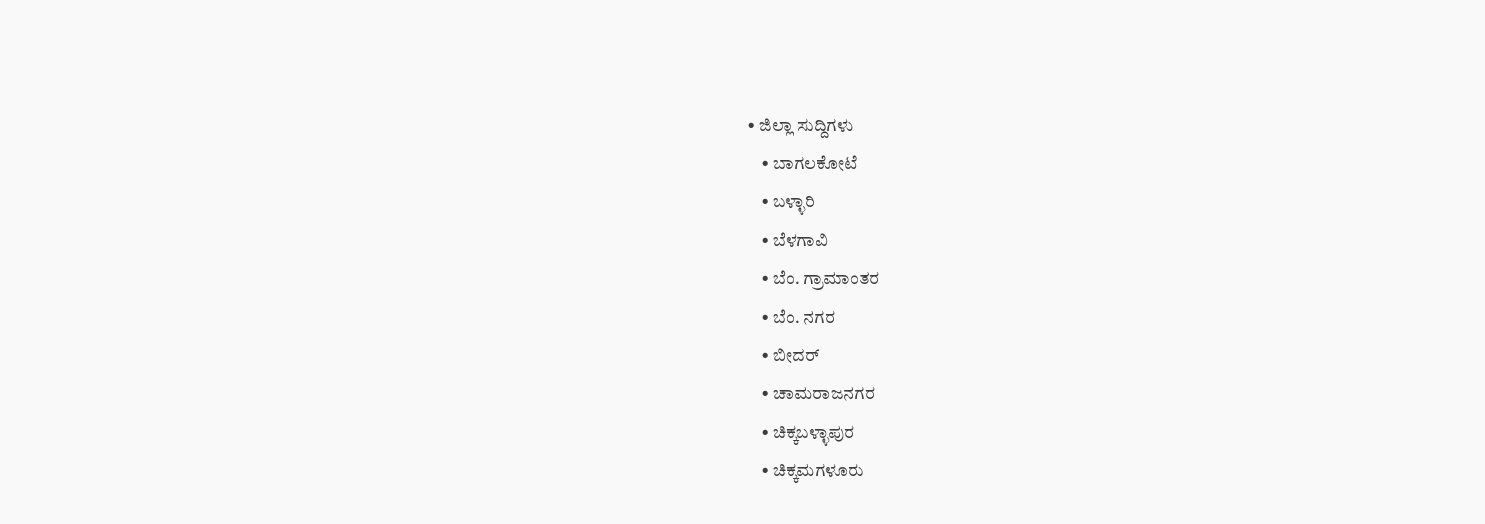• ಜಿಲ್ಲಾ ಸುದ್ದಿಗಳು
    • ಬಾಗಲಕೋಟೆ
    • ಬಳ್ಳಾರಿ
    • ಬೆಳಗಾವಿ
    • ಬೆಂ. ಗ್ರಾಮಾಂತರ
    • ಬೆಂ. ನಗರ
    • ಬೀದರ್
    • ಚಾಮರಾಜನಗರ
    • ಚಿಕ್ಕಬಳ್ಳಾಪುರ
    • ಚಿಕ್ಕಮಗಳೂರು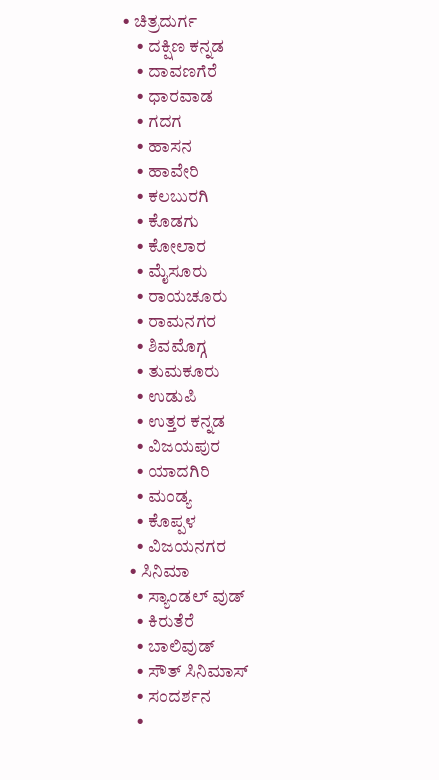• ಚಿತ್ರದುರ್ಗ
    • ದಕ್ಷಿಣ ಕನ್ನಡ
    • ದಾವಣಗೆರೆ
    • ಧಾರವಾಡ
    • ಗದಗ
    • ಹಾಸನ
    • ಹಾವೇರಿ
    • ಕಲಬುರಗಿ
    • ಕೊಡಗು
    • ಕೋಲಾರ
    • ಮೈಸೂರು
    • ರಾಯಚೂರು
    • ರಾಮನಗರ
    • ಶಿವಮೊಗ್ಗ
    • ತುಮಕೂರು
    • ಉಡುಪಿ
    • ಉತ್ತರ ಕನ್ನಡ
    • ವಿಜಯಪುರ
    • ಯಾದಗಿರಿ
    • ಮಂಡ್ಯ
    • ಕೊಪ್ಪಳ
    • ವಿಜಯನಗರ
  • ಸಿನಿಮಾ
    • ಸ್ಯಾಂಡಲ್ ವುಡ್
    • ಕಿರುತೆರೆ
    • ಬಾಲಿವುಡ್
    • ಸೌತ್ ಸಿನಿಮಾಸ್
    • ಸಂದರ್ಶನ
    •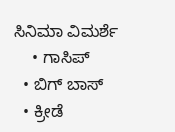ಸಿನಿಮಾ ವಿಮರ್ಶೆ
    • ಗಾಸಿಪ್
  • ಬಿಗ್ ಬಾಸ್
  • ಕ್ರೀಡೆ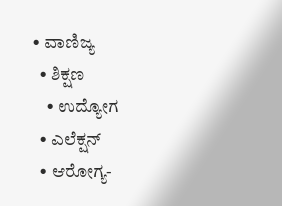• ವಾಣಿಜ್ಯ
  • ಶಿಕ್ಷಣ
    • ಉದ್ಯೋಗ
  • ಎಲೆಕ್ಷನ್
  • ಆರೋಗ್ಯ-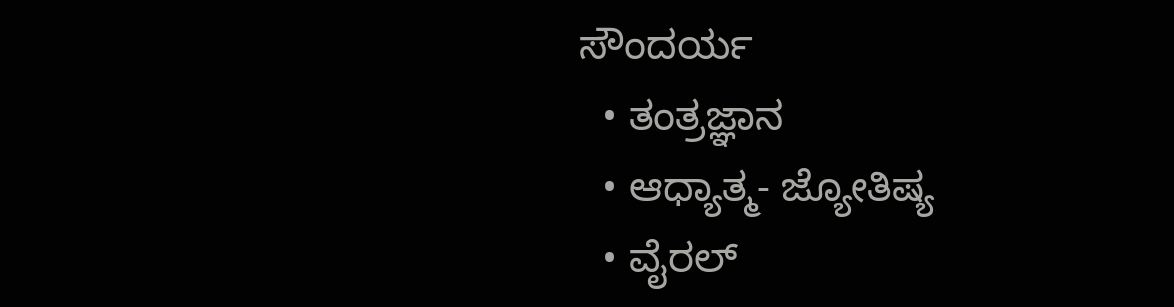ಸೌಂದರ್ಯ
  • ತಂತ್ರಜ್ಞಾನ
  • ಆಧ್ಯಾತ್ಮ- ಜ್ಯೋತಿಷ್ಯ
  • ವೈರಲ್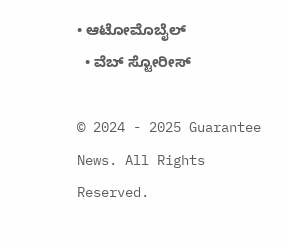• ಆಟೋಮೊಬೈಲ್
  • ವೆಬ್ ಸ್ಟೋರೀಸ್

© 2024 - 2025 Guarantee News. All Rights Reserved.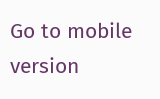Go to mobile version